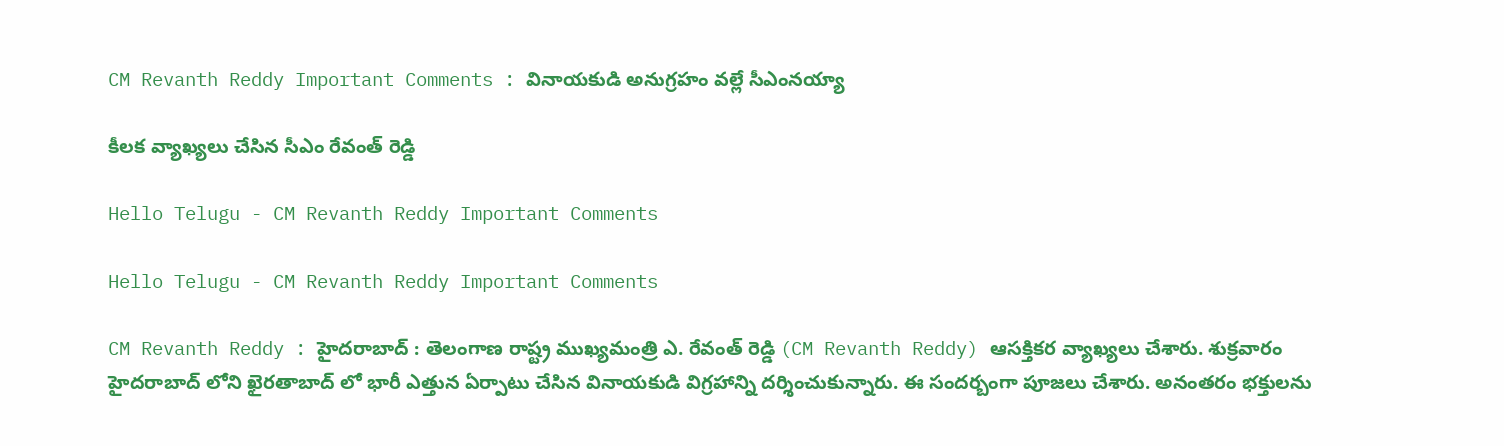CM Revanth Reddy Important Comments : వినాయ‌కుడి అనుగ్ర‌హం వ‌ల్లే సీఎంన‌య్యా

కీల‌క వ్యాఖ్య‌లు చేసిన సీఎం రేవంత్ రెడ్డి

Hello Telugu - CM Revanth Reddy Important Comments

Hello Telugu - CM Revanth Reddy Important Comments

CM Revanth Reddy : హైద‌రాబాద్ : తెలంగాణ రాష్ట్ర ముఖ్య‌మంత్రి ఎ. రేవంత్ రెడ్డి (CM Revanth Reddy) ఆస‌క్తిక‌ర వ్యాఖ్య‌లు చేశారు. శుక్ర‌వారం హైద‌రాబాద్ లోని ఖైర‌తాబాద్ లో భారీ ఎత్తున ఏర్పాటు చేసిన వినాయ‌కుడి విగ్ర‌హాన్ని ద‌ర్శించుకున్నారు. ఈ సంద‌ర్బంగా పూజ‌లు చేశారు. అనంత‌రం భ‌క్తుల‌ను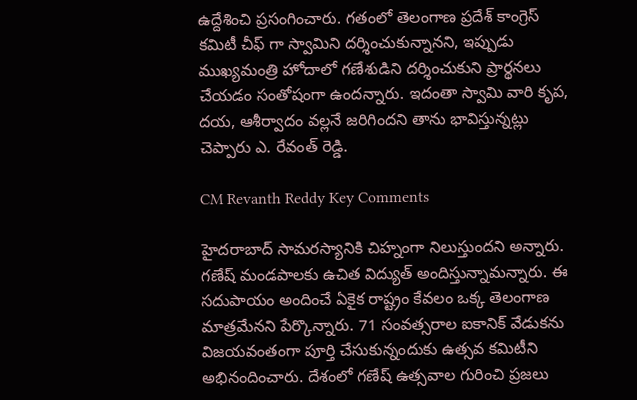ఉద్దేశించి ప్ర‌సంగించారు. గ‌తంలో తెలంగాణ ప్ర‌దేశ్ కాంగ్రెస్ క‌మిటీ చీఫ్ గా స్వామిని ద‌ర్శించుకున్నాన‌ని, ఇప్పుడు ముఖ్య‌మంత్రి హోదాలో గ‌ణేశుడిని ద‌ర్శించుకుని ప్రార్థ‌న‌లు చేయ‌డం సంతోషంగా ఉంద‌న్నారు. ఇదంతా స్వామి వారి కృప‌, ద‌య‌, ఆశీర్వాదం వ‌ల్ల‌నే జ‌రిగింద‌ని తాను భావిస్తున్న‌ట్లు చెప్పారు ఎ. రేవంత్ రెడ్డి.

CM Revanth Reddy Key Comments

హైదరాబాద్ సామరస్యానికి చిహ్నంగా నిలుస్తుందని అన్నారు. గణేష్ మండ‌పాల‌కు ఉచిత విద్యుత్ అందిస్తున్నామ‌న్నారు. ఈ స‌దుపాయం అందించే ఏకైక రాష్ట్రం కేవ‌లం ఒక్క తెలంగాణ మాత్ర‌మేన‌ని పేర్కొన్నారు. 71 సంవత్సరాల ఐకానిక్ వేడుకను విజయవంతంగా పూర్తి చేసుకున్నందుకు ఉత్సవ కమిటీని అభినందించారు. దేశంలో గణేష్ ఉత్సవాల గురించి ప్రజలు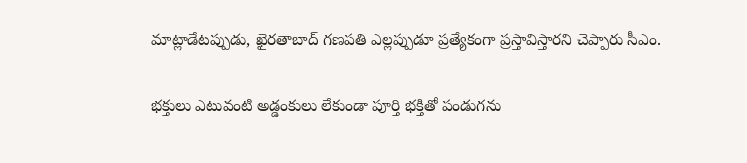మాట్లాడేటప్పుడు, ఖైరతాబాద్ గణపతి ఎల్లప్పుడూ ప్రత్యేకంగా ప్ర‌స్తావిస్తార‌ని చెప్పారు సీఎం.

భక్తులు ఎటువంటి అడ్డంకులు లేకుండా పూర్తి భక్తితో పండుగను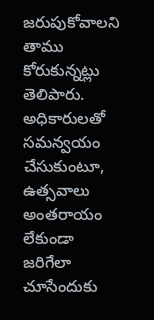జరుపుకోవాలని తాము కోరుకున్న‌ట్లు తెలిపారు. అధికారులతో సమన్వయం చేసుకుంటూ, ఉత్సవాలు అంతరాయం లేకుండా జరిగేలా చూసేందుకు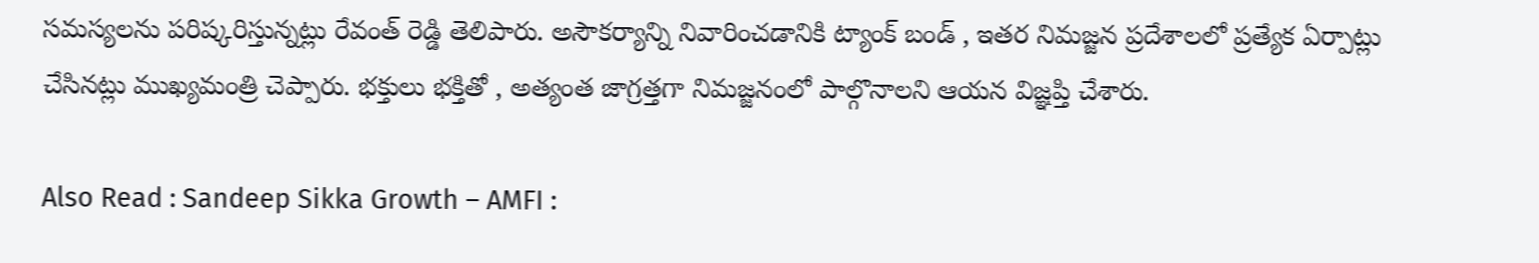సమస్యలను పరిష్కరిస్తున్నట్లు రేవంత్ రెడ్డి తెలిపారు. అసౌకర్యాన్ని నివారించడానికి ట్యాంక్ బండ్ , ఇతర నిమజ్జన ప్రదేశాలలో ప్రత్యేక ఏర్పాట్లు చేసినట్లు ముఖ్యమంత్రి చెప్పారు. భక్తులు భక్తితో , అత్యంత జాగ్రత్తగా నిమజ్జనంలో పాల్గొనాలని ఆయన విజ్ఞప్తి చేశారు.

Also Read : Sandeep Sikka Growth – AMFI :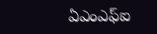ఏఎంఎఫ్ఐ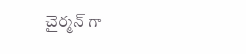చైర్మ‌న్ గా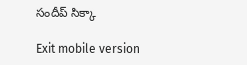సందీప్ సిక్కా

Exit mobile version